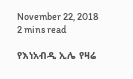November 22, 2018
2 mins read

የእነአብዲ ኢሌ የዛሬ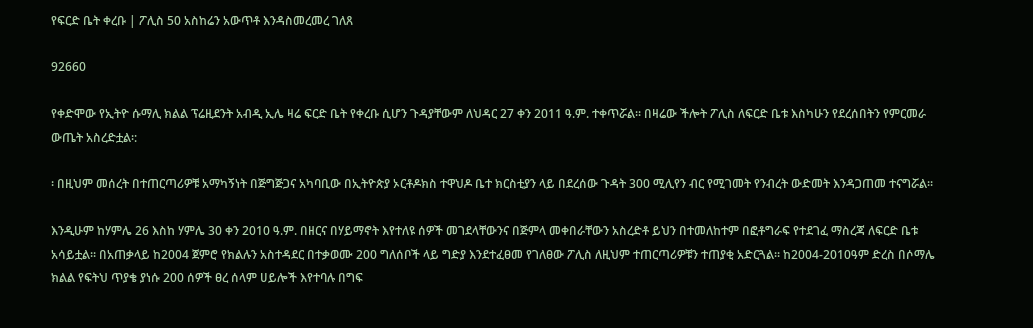የፍርድ ቤት ቀረቡ | ፖሊስ 50 አስከሬን አውጥቶ እንዳስመረመረ ገለጸ

92660

የቀድሞው የኢትዮ ሱማሊ ክልል ፕሬዚደንት አብዲ ኢሌ ዛሬ ፍርድ ቤት የቀረቡ ሲሆን ጉዳያቸውም ለህዳር 27 ቀን 2011 ዓ.ም. ተቀጥሯል፡፡ በዛሬው ችሎት ፖሊስ ለፍርድ ቤቱ እስካሁን የደረሰበትን የምርመራ ውጤት አስረድቷል፡:

፡ በዚህም መሰረት በተጠርጣሪዎቹ አማካኝነት በጅግጅጋና አካባቢው በኢትዮጵያ ኦርቶዶክስ ተዋህዶ ቤተ ክርስቲያን ላይ በደረሰው ጉዳት 300 ሚሊየን ብር የሚገመት የንብረት ውድመት እንዳጋጠመ ተናግሯል፡፡

እንዲሁም ከሃምሌ 26 እስከ ሃምሌ 30 ቀን 2010 ዓ.ም. በዘርና በሃይማኖት እየተለዩ ሰዎች መገደላቸውንና በጅምላ መቀበራቸውን አስረድቶ ይህን በተመለከተም በፎቶግራፍ የተደገፈ ማስረጃ ለፍርድ ቤቱ አሳይቷል፡፡ በአጠቃላይ ከ2004 ጀምሮ የክልሉን አስተዳደር በተቃወሙ 200 ግለሰቦች ላይ ግድያ እንደተፈፀመ የገለፀው ፖሊስ ለዚህም ተጠርጣሪዎቹን ተጠያቂ አድርጓል፡፡ ከ2004-2010ዓም ድረስ በሶማሌ ክልል የፍትህ ጥያቄ ያነሱ 200 ሰዎች ፀረ ሰላም ሀይሎች እየተባሉ በግፍ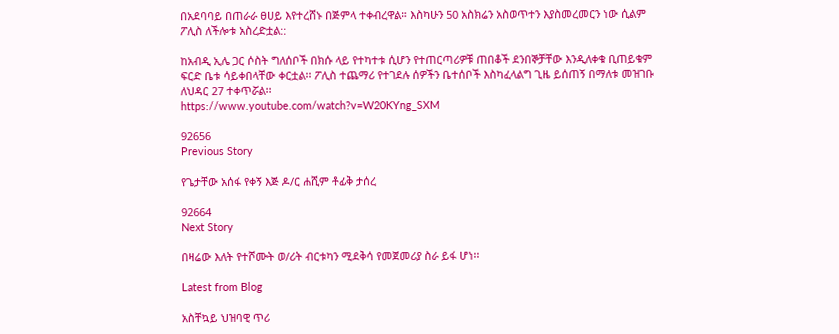በአደባባይ በጠራራ ፀሀይ እየተረሸኑ በጅምላ ተቀብረዋል። እስካሁን 50 አስክሬን አስወጥተን እያስመረመርን ነው ሲልም ፖሊስ ለችሎቱ አስረድቷል::

ከአብዲ ኢሌ ጋር ሶስት ግለሰቦች በክሱ ላይ የተካተቱ ሲሆን የተጠርጣሪዎቹ ጠበቆች ደንበኞቻቸው እንዲለቀቁ ቢጠይቁም ፍርድ ቤቱ ሳይቀበላቸው ቀርቷል፡፡ ፖሊስ ተጨማሪ የተገደሉ ሰዎችን ቤተሰቦች እስካፈላልግ ጊዜ ይሰጠኝ በማለቱ መዝገቡ ለህዳር 27 ተቀጥሯል፡፡
https://www.youtube.com/watch?v=W20KYng_SXM

92656
Previous Story

የጌታቸው አሰፋ የቀኝ እጅ ዶ/ር ሐሺም ቶፊቅ ታሰረ

92664
Next Story

በዛሬው እለት የተሾሙት ወ/ሪት ብርቱካን ሚደቅሳ የመጀመሪያ ስራ ይፋ ሆነ፡፡

Latest from Blog

አስቸኳይ ህዝባዊ ጥሪ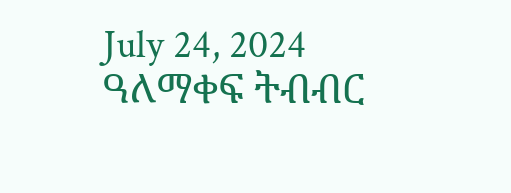July 24, 2024 ዓለማቀፍ ትብብር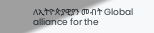ለኢትዮጵያዊያን መብት Global alliance for the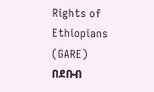Rights of Ethiopians (GARE) በደቡብ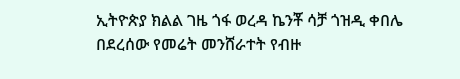ኢትዮጵያ ክልል ገዜ ጎፋ ወረዳ ኬንቾ ሳቻ ጎዝዲ ቀበሌ በደረሰው የመሬት መንሸራተት የብዙ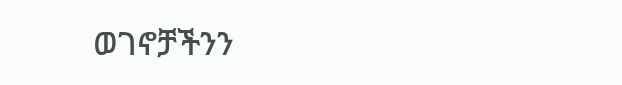ወገኖቻችንን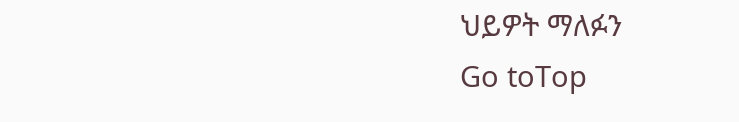ህይዎት ማለፉን
Go toTop